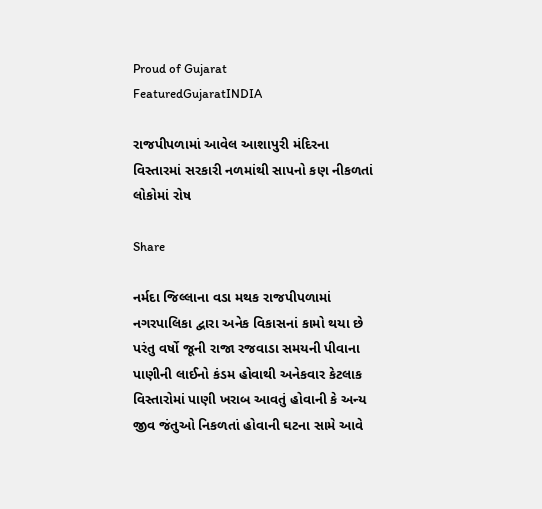Proud of Gujarat
FeaturedGujaratINDIA

રાજપીપળામાં આવેલ આશાપુરી મંદિરના વિસ્તારમાં સરકારી નળમાંથી સાપનો કણ નીકળતાં લોકોમાં રોષ

Share

નર્મદા જિલ્લાના વડા મથક રાજપીપળામાં નગરપાલિકા દ્વારા અનેક વિકાસનાં કામો થયા છે પરંતુ વર્ષો જૂની રાજા રજવાડા સમયની પીવાના પાણીની લાઈનો કંડમ હોવાથી અનેકવાર કેટલાક વિસ્તારોમાં પાણી ખરાબ આવતું હોવાની કે અન્ય જીવ જંતુઓ નિકળતાં હોવાની ઘટના સામે આવે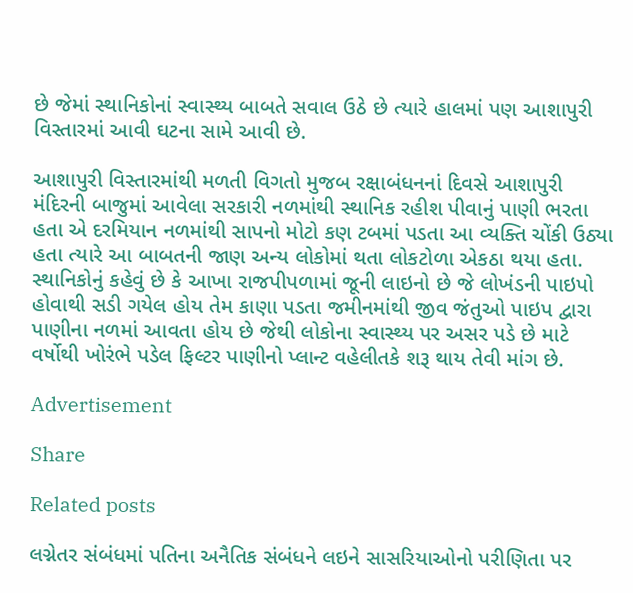છે જેમાં સ્થાનિકોનાં સ્વાસ્થ્ય બાબતે સવાલ ઉઠે છે ત્યારે હાલમાં પણ આશાપુરી વિસ્તારમાં આવી ઘટના સામે આવી છે.

આશાપુરી વિસ્તારમાંથી મળતી વિગતો મુજબ રક્ષાબંધનનાં દિવસે આશાપુરી મંદિરની બાજુમાં આવેલા સરકારી નળમાંથી સ્થાનિક રહીશ પીવાનું પાણી ભરતા હતા એ દરમિયાન નળમાંથી સાપનો મોટો કણ ટબમાં પડતા આ વ્યક્તિ ચોંકી ઉઠ્યા હતા ત્યારે આ બાબતની જાણ અન્ય લોકોમાં થતા લોકટોળા એકઠા થયા હતા. સ્થાનિકોનું કહેવું છે કે આખા રાજપીપળામાં જૂની લાઇનો છે જે લોખંડની પાઇપો હોવાથી સડી ગયેલ હોય તેમ કાણા પડતા જમીનમાંથી જીવ જંતુઓ પાઇપ દ્વારા પાણીના નળમાં આવતા હોય છે જેથી લોકોના સ્વાસ્થ્ય પર અસર પડે છે માટે વર્ષોથી ખોરંભે પડેલ ફિલ્ટર પાણીનો પ્લાન્ટ વહેલીતકે શરૂ થાય તેવી માંગ છે.

Advertisement

Share

Related posts

લગ્નેતર સંબંધમાં પતિના અનૈતિક સંબંધને લઇને સાસરિયાઓનો પરીણિતા પર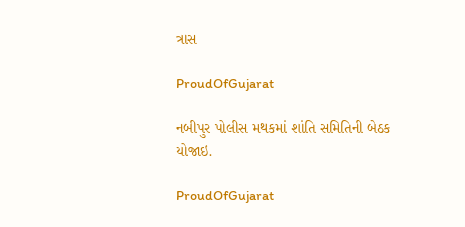ત્રાસ

ProudOfGujarat

નબીપુર પોલીસ મથકમાં શાંતિ સમિતિની બેઠક યોજાઇ.

ProudOfGujarat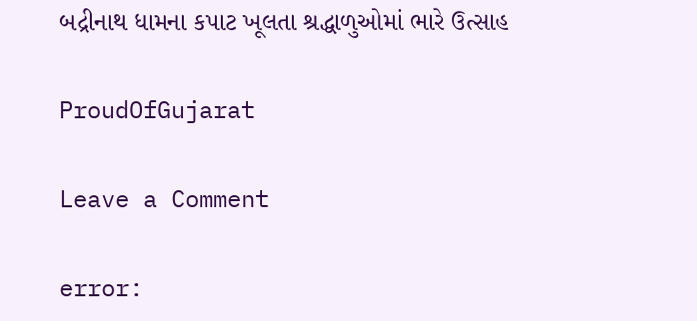બદ્રીનાથ ધામના કપાટ ખૂલતા શ્રદ્ધાળુઓમાં ભારે ઉત્સાહ

ProudOfGujarat

Leave a Comment

error: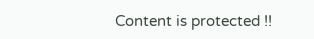Content is protected !!